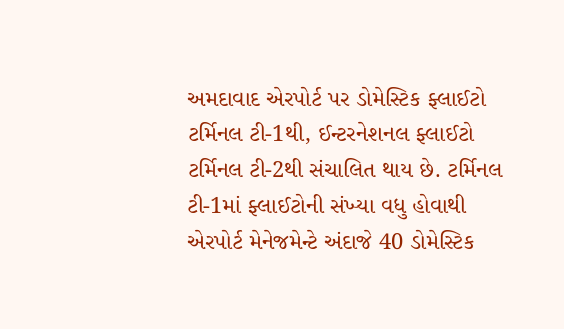અમદાવાદ એરપોર્ટ પર ડોમેસ્ટિક ફ્લાઈટો ટર્મિનલ ટી-1થી, ઈન્ટરનેશનલ ફ્લાઈટો ટર્મિનલ ટી-2થી સંચાલિત થાય છે. ટર્મિનલ ટી-1માં ફ્લાઈટોની સંખ્યા વધુ હોવાથી એરપોર્ટ મેનેજમેન્ટે અંદાજે 40 ડોમેસ્ટિક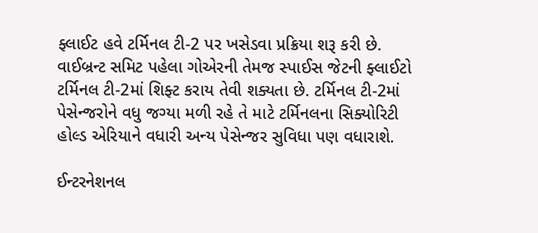ફ્લાઈટ હવે ટર્મિનલ ટી-2 પર ખસેડવા પ્રક્રિયા શરૂ કરી છે. વાઈબ્રન્ટ સમિટ પહેલા ગોએરની તેમજ સ્પાઈસ જેટની ફ્લાઈટો ટર્મિનલ ટી-2માં શિફ્ટ કરાય તેવી શક્યતા છે. ટર્મિનલ ટી-2માં પેસેન્જરોને વધુ જગ્યા મળી રહે તે માટે ટર્મિનલના સિક્યોરિટી હોલ્ડ એરિયાને વધારી અન્ય પેસેન્જર સુવિધા પણ વધારાશે.

ઈન્ટરનેશનલ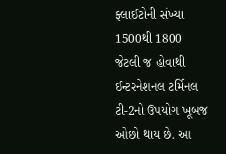ફ્લાઈટોની સંખ્યા 1500થી 1800 જેટલી જ હોવાથી ઈન્ટરનેશનલ ટર્મિનલ ટી-2નો ઉપયોગ ખૂબજ ઓછો થાય છે. આ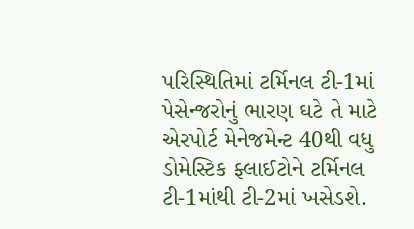પરિસ્થિતિમાં ટર્મિનલ ટી-1માં પેસેન્જરોનું ભારણ ઘટે તે માટે એરપોર્ટ મેનેજમેન્ટ 40થી વધુ ડોમેસ્ટિક ફ્લાઈટોને ટર્મિનલ ટી-1માંથી ટી-2માં ખસેડશે.